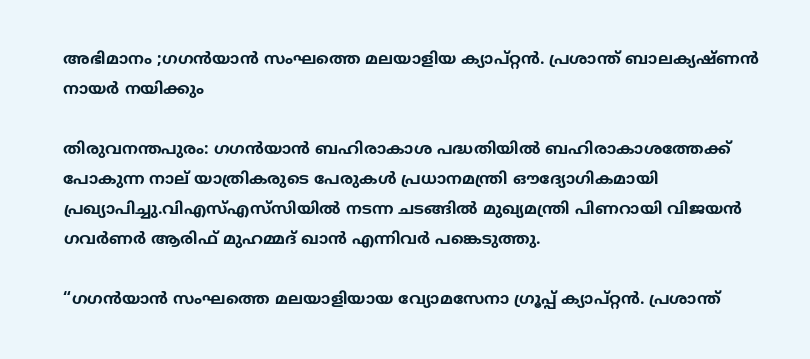അഭിമാനം ;ഗഗൻയാൻ സംഘത്തെ മലയാളിയ ക്യാപ്റ്റൻ. പ്രശാന്ത് ബാലക്യഷ്ണൻ നായർ നയിക്കും

തിരുവനന്തപുരം: ഗഗൻയാൻ ബഹിരാകാശ പദ്ധതിയില്‍ ബഹിരാകാശത്തേക്ക് പോകുന്ന നാല് യാത്രികരുടെ പേരുകള്‍ പ്രധാനമന്ത്രി ഔദ്യോഗികമായി പ്രഖ്യാപിച്ചു.വിഎസ്‌എസ്‌സിയില്‍ നടന്ന ചടങ്ങില്‍ മുഖ്യമന്ത്രി പിണറായി വിജയൻ ഗവർണർ ആരിഫ് മുഹമ്മദ് ഖാൻ എന്നിവർ പങ്കെടുത്തു.

“ഗഗൻയാൻ സംഘത്തെ മലയാളിയായ വ്യോമസേനാ ഗ്രൂപ്പ് ക്യാപ്റ്റൻ. പ്രശാന്ത്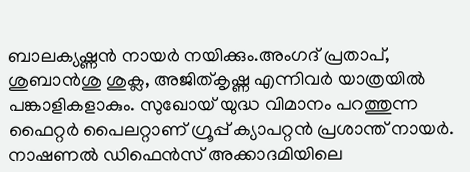ബാലക്യഷ്ണൻ നായർ നയിക്കും.അംഗദ് പ്രതാപ്, ശുബാൻശു ശുക്ല, അജിത്കൃഷ്ണ എന്നിവർ യാത്രയില്‍ പങ്കാളികളാകും. സുഖോയ് യുദ്ധ വിമാനം പറത്തുന്ന ഫൈറ്റർ പൈലറ്റാണ് ഗ്രൂപ്പ് ക്യാപറ്റൻ പ്രശാന്ത് നായർ. നാഷണല്‍ ഡിഫെൻസ് അക്കാദമിയിലെ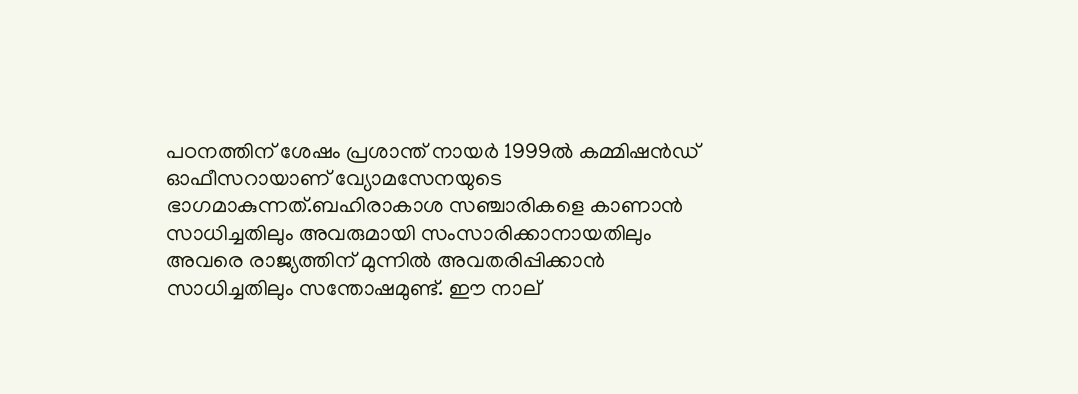പഠനത്തിന് ശേഷം പ്രശാന്ത് നായർ 1999ല്‍ കമ്മിഷൻഡ് ഓഫീസറായാണ് വ്യോമസേനയുടെ ഭാഗമാകുന്നത്.ബഹിരാകാശ സഞ്ചാരികളെ കാണാൻ സാധിച്ചതിലും അവരുമായി സംസാരിക്കാനായതിലും അവരെ രാജ്യത്തിന് മുന്നില്‍ അവതരിപ്പിക്കാൻ സാധിച്ചതിലും സന്തോഷമുണ്ട്. ഈ നാല്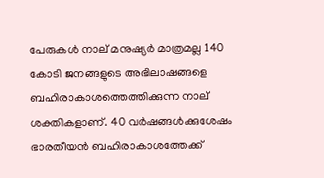പേരുകള്‍ നാല് മനുഷ്യർ മാത്രമല്ല 140 കോടി ജനങ്ങളുടെ അഭിലാഷങ്ങളെ ബഹിരാകാശത്തെത്തിക്കുന്ന നാല് ശക്തികളാണ്. 40 വർഷങ്ങള്‍ക്കുശേഷം ഭാരതീയൻ ബഹിരാകാശത്തേക്ക്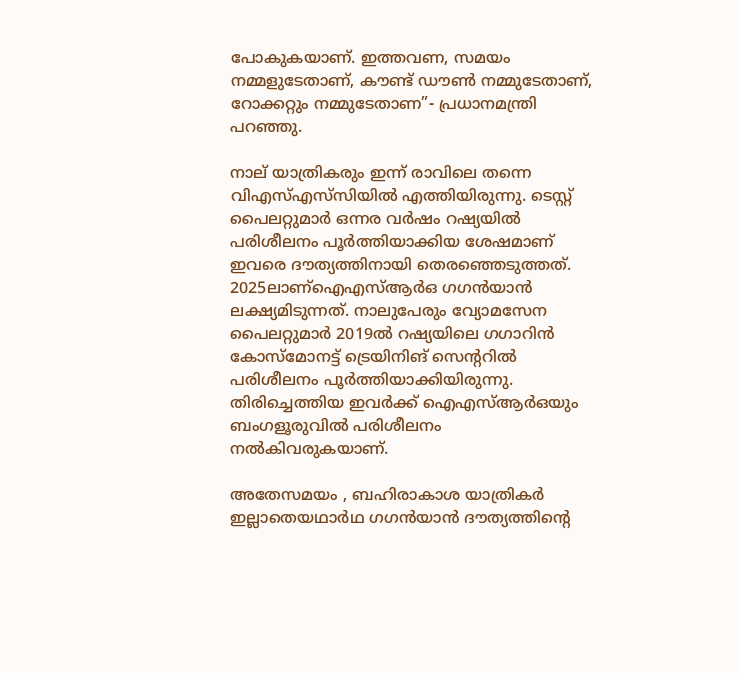പോകുകയാണ്. ഇത്തവണ, സമയം നമ്മളുടേതാണ്, കൗണ്ട് ഡൗണ്‍ നമ്മുടേതാണ്, റോക്കറ്റും നമ്മുടേതാണ”- പ്രധാനമന്ത്രി പറഞ്ഞു.

നാല് യാത്രികരും ഇന്ന് രാവിലെ തന്നെ വിഎസ്‌എസ്‌സിയില്‍ എത്തിയിരുന്നു. ടെസ്റ്റ് പൈലറ്റുമാർ ഒന്നര വർഷം റഷ്യയില്‍ പരിശീലനം പൂർത്തിയാക്കിയ ശേഷമാണ് ഇവരെ ദൗത്യത്തിനായി തെരഞ്ഞെടുത്തത്. 2025ലാണ്ഐഎസ്‌ആർഒ ഗഗൻയാൻ ലക്ഷ്യമിടുന്നത്. നാലുപേരും വ്യോമസേന പൈലറ്റുമാർ 2019ല്‍ റഷ്യയിലെ ഗഗാറിൻ കോസ്മോനട്ട് ട്രെയിനിങ് സെന്‍ററില്‍ പരിശീലനം പൂർത്തിയാക്കിയിരുന്നു. തിരിച്ചെത്തിയ ഇവര്‍ക്ക് ഐഎസ്‌ആര്‍ഒയും ബംഗളൂരുവില്‍ പരിശീലനം നല്‍കിവരുകയാണ്.

അതേസമയം , ബഹിരാകാശ യാത്രികർ ഇല്ലാതെയഥാർഥ ഗഗൻയാൻ ദൗത്യത്തിന്റെ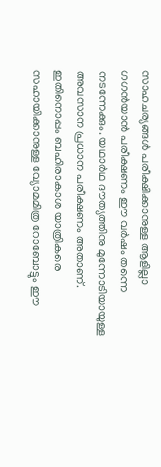സാഹചര്യങ്ങള്‍ പരീക്ഷിക്കാനുള്ള ആളില്ലാ ഗഗൻയാൻ പരീക്ഷണം ഈ വർഷം തന്നെ നടന്നേക്കും. യഥാർഥ ദൗത്യത്തിനു മുന്നോടിയായുള്ള അവസാന പ്രധാന പരീക്ഷണം അതാണ്. ഇതിനൊപ്പം ബഹിരാകാശ യാത്രികരെ സഹായിക്കാനുള്ള വ്യോമമിത്ര റോബോട്ടും ഈ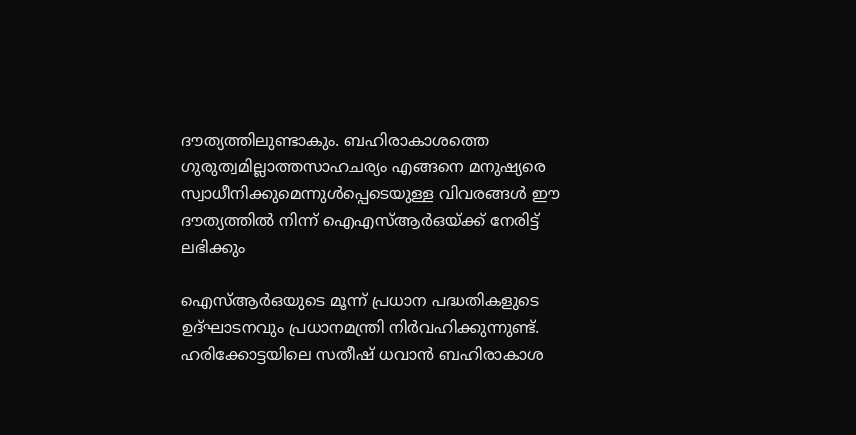ദൗത്യത്തിലുണ്ടാകും. ബഹിരാകാശത്തെ ഗുരുത്വമില്ലാത്തസാഹചര്യം എങ്ങനെ മനുഷ്യരെ സ്വാധീനിക്കുമെന്നുള്‍പ്പെടെയുള്ള വിവരങ്ങള്‍ ഈ ദൗത്യത്തില്‍ നിന്ന് ഐഎസ്‌ആർഒയ്ക്ക് നേരിട്ട് ലഭിക്കും

ഐസ്‌ആർഒയുടെ മൂന്ന് പ്രധാന പദ്ധതികളുടെ ഉദ്ഘാടനവും പ്രധാനമന്ത്രി നിർവഹിക്കുന്നുണ്ട്. ഹരിക്കോട്ടയിലെ സതീഷ് ധവാൻ ബഹിരാകാശ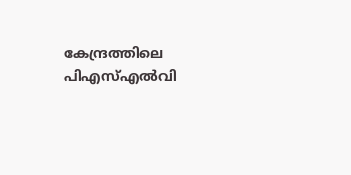കേന്ദ്രത്തിലെ പിഎസ്‌എല്‍വി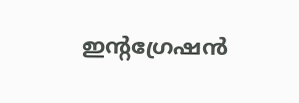ഇന്റഗ്രേഷൻ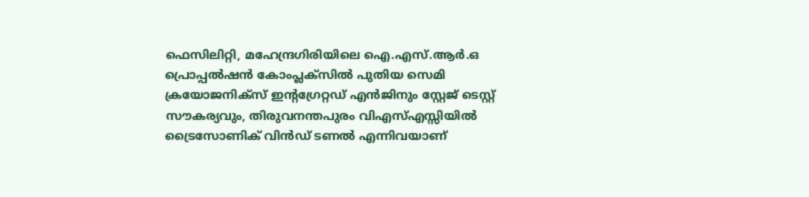ഫെസിലിറ്റി, മഹേന്ദ്രഗിരിയിലെ ഐ.എസ്.ആർ.ഒ പ്രൊപ്പല്‍ഷൻ കോംപ്ലക്‌സില്‍ പുതിയ സെമി ക്രയോജനിക്സ് ഇന്റഗ്രേറ്റഡ് എൻജിനും സ്റ്റേജ് ടെസ്റ്റ് സൗകര്യവും, തിരുവനന്തപുരം വിഎസ്‌എസ്സിയില്‍ ട്രൈസോണിക് വിൻഡ് ടണല്‍ എന്നിവയാണ്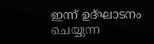ഇന്ന് ഉദ്ഘാടനം ചെയ്യുന്ന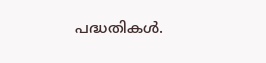പദ്ധതികള്‍.